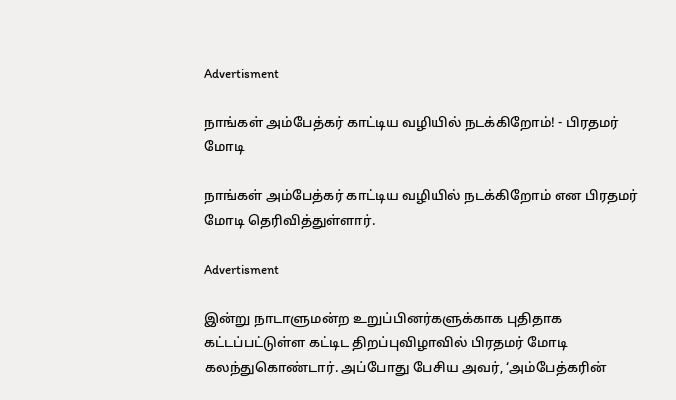Advertisment

நாங்கள் அம்பேத்கர் காட்டிய வழியில் நடக்கிறோம்! - பிரதமர் மோடி

நாங்கள் அம்பேத்கர் காட்டிய வழியில் நடக்கிறோம் என பிரதமர் மோடி தெரிவித்துள்ளார்.

Advertisment

இன்று நாடாளுமன்ற உறுப்பினர்களுக்காக புதிதாக கட்டப்பட்டுள்ள கட்டிட திறப்புவிழாவில் பிரதமர் மோடி கலந்துகொண்டார். அப்போது பேசிய அவர், ‘அம்பேத்கரின்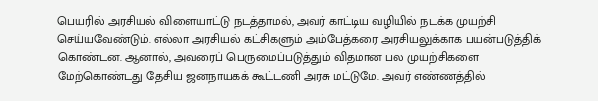பெயரில் அரசியல் விளையாட்டு நடத்தாமல், அவர் காட்டிய வழியில் நடக்க முயற்சி செய்யவேண்டும். எல்லா அரசியல் கட்சிகளும் அம்பேத்கரை அரசியலுக்காக பயன்படுத்திக் கொண்டன. ஆனால், அவரைப் பெருமைப்படுத்தும் விதமான பல முயற்சிகளை மேற்கொண்டது தேசிய ஜனநாயகக் கூட்டணி அரசு மட்டுமே. அவர் எண்ணத்தில்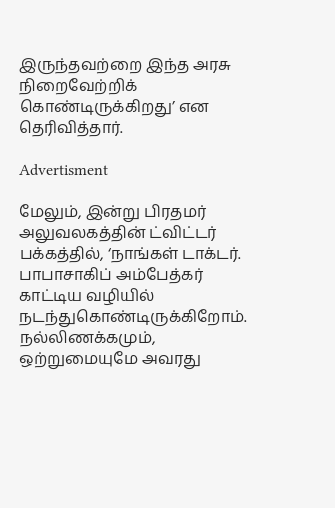இருந்தவற்றை இந்த அரசு நிறைவேற்றிக் கொண்டிருக்கிறது’ என தெரிவித்தார்.

Advertisment

மேலும், இன்று பிரதமர் அலுவலகத்தின் ட்விட்டர் பக்கத்தில், ‘நாங்கள் டாக்டர். பாபாசாகிப் அம்பேத்கர் காட்டிய வழியில் நடந்துகொண்டிருக்கிறோம். நல்லிணக்கமும், ஒற்றுமையுமே அவரது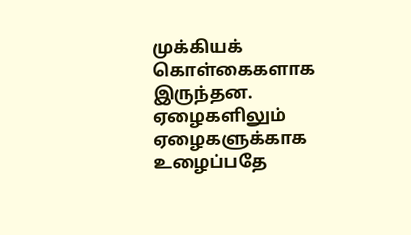முக்கியக் கொள்கைகளாக இருந்தன. ஏழைகளிலும் ஏழைகளுக்காக உழைப்பதே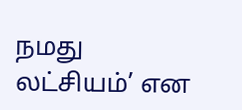நமது லட்சியம்’ என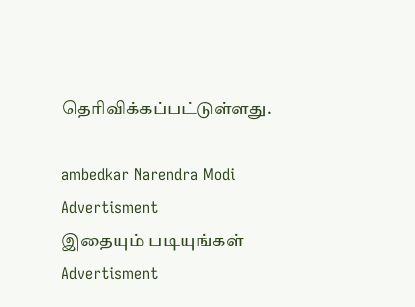தெரிவிக்கப்பட்டுள்ளது.

ambedkar Narendra Modi
Advertisment
இதையும் படியுங்கள்
Advertisment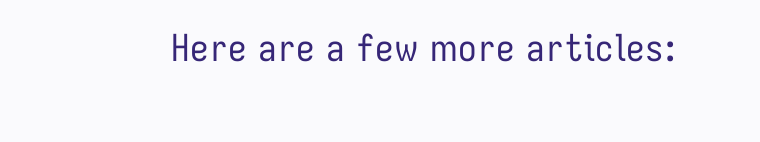Here are a few more articles: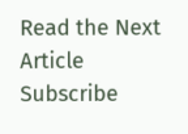Read the Next Article
Subscribe